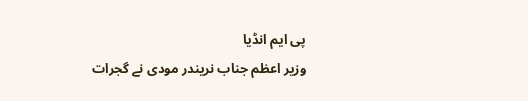پی ایم انڈیا
وزیر اعظم جناب نریندر مودی نے گجرات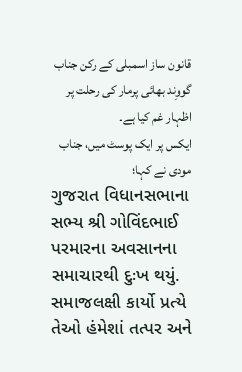قانون ساز اسمبلی کے رکن جناب گووِند بھائی پرمار کی رحلت پر اظہار غم کیا ہے۔
ایکس پر ایک پوسٹ میں، جناب مودی نے کہا؛
ગુજરાત વિધાનસભાના સભ્ય શ્રી ગોવિંદભાઈ પરમારના અવસાનના સમાચારથી દુઃખ થયું. સમાજલક્ષી કાર્યો પ્રત્યે તેઓ હંમેશાં તત્પર અને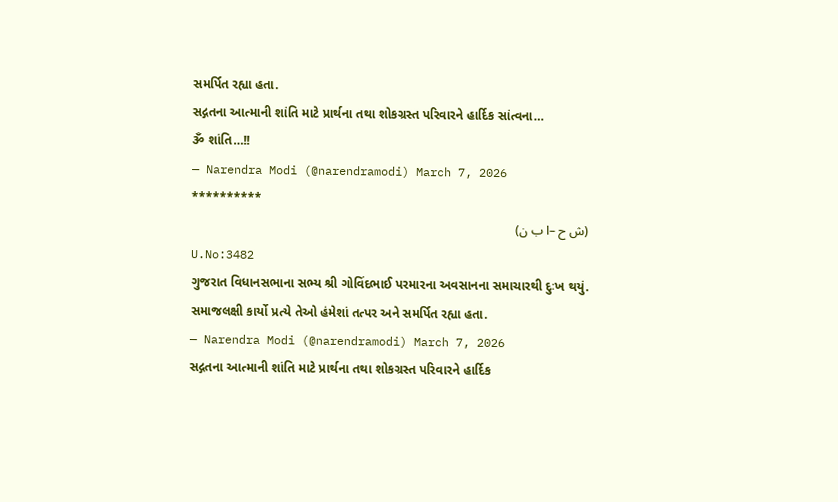સમર્પિત રહ્યા હતા.
સદ્ગતના આત્માની શાંતિ માટે પ્રાર્થના તથા શોકગ્રસ્ત પરિવારને હાર્દિક સાંત્વના…
ૐ શાંતિ…!!
— Narendra Modi (@narendramodi) March 7, 2026
**********
(ش ح –ا ب ن)
U.No:3482
ગુજરાત વિધાનસભાના સભ્ય શ્રી ગોવિંદભાઈ પરમારના અવસાનના સમાચારથી દુઃખ થયું. સમાજલક્ષી કાર્યો પ્રત્યે તેઓ હંમેશાં તત્પર અને સમર્પિત રહ્યા હતા.
— Narendra Modi (@narendramodi) March 7, 2026
સદ્ગતના આત્માની શાંતિ માટે પ્રાર્થના તથા શોકગ્રસ્ત પરિવારને હાર્દિક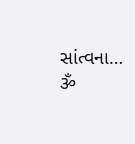સાંત્વના…
ૐ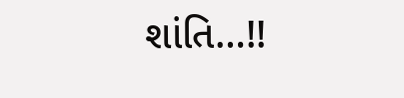શાંતિ…!!